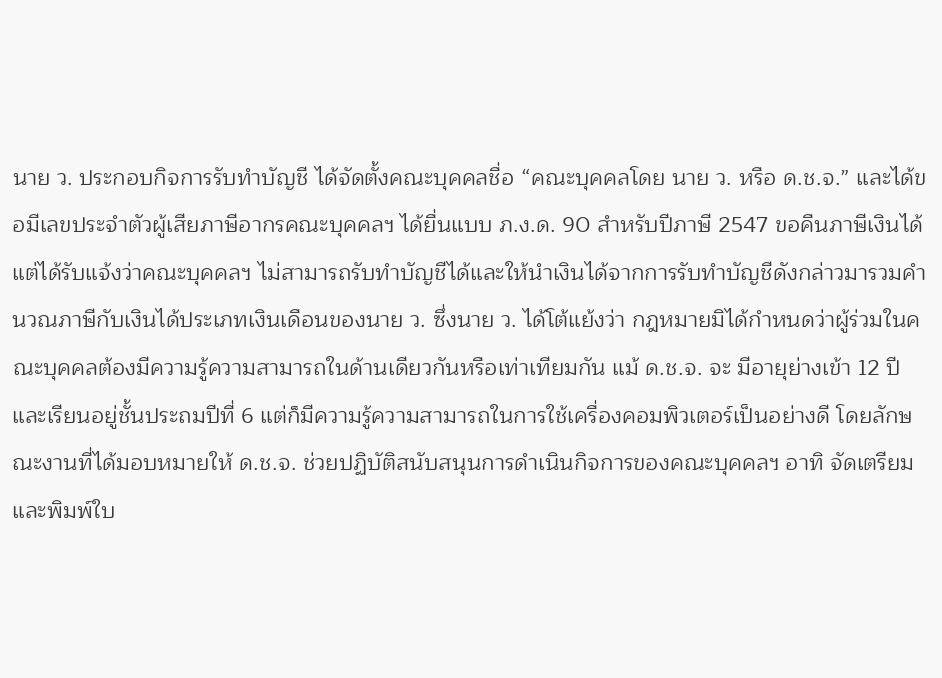นาย ว. ประกอบกิจการรับทำบัญชี ได้จัดตั้งคณะบุคคลชื่อ “คณะบุคคลโดย นาย ว. หรือ ด.ช.จ.” และได้ขอมีเลขประจำตัวผู้เสียภาษีอากรคณะบุคคลฯ ได้ยื่นแบบ ภ.ง.ด. 90 สำหรับปีภาษี 2547 ขอคืนภาษีเงินได้ แต่ได้รับแจ้งว่าคณะบุคคลฯ ไม่สามารถรับทำบัญชีได้และให้นำเงินได้จากการรับทำบัญชีดังกล่าวมารวมคำนวณภาษีกับเงินได้ประเภทเงินเดือนของนาย ว. ซึ่งนาย ว. ได้โต้แย้งว่า กฎหมายมิได้กำหนดว่าผู้ร่วมในคณะบุคคลต้องมีความรู้ความสามารถในด้านเดียวกันหรือเท่าเทียมกัน แม้ ด.ช.จ. จะ มีอายุย่างเข้า 12 ปี และเรียนอยู่ชั้นประถมปีที่ 6 แต่ก็มีความรู้ความสามารถในการใช้เครื่องคอมพิวเตอร์เป็นอย่างดี โดยลักษณะงานที่ได้มอบหมายให้ ด.ช.จ. ช่วยปฏิบัติสนับสนุนการดำเนินกิจการของคณะบุคคลฯ อาทิ จัดเตรียมและพิมพ์ใบ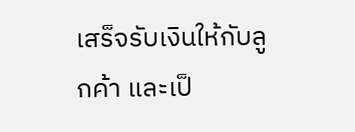เสร็จรับเงินให้กับลูกค้า และเป็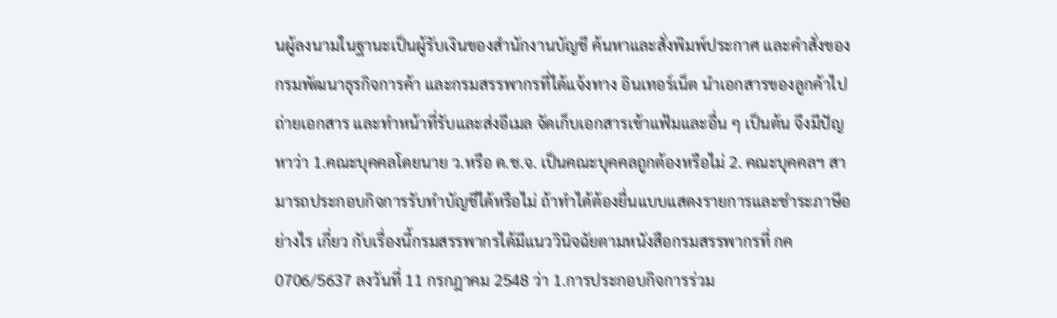นผู้ลงนามในฐานะเป็นผู้รับเงินของสำนักงานบัญชี ค้นหาและสั่งพิมพ์ประกาศ และคำสั่งของกรมพัฒนาธุรกิจการค้า และกรมสรรพากรที่ได้แจ้งทาง อินเทอร์เน็ต นำเอกสารของลูกค้าไปถ่ายเอกสาร และทำหน้าที่รับและส่งอีเมล จัดเก็บเอกสารเข้าแฟ้มและอื่น ๆ เป็นต้น จึงมีปัญหาว่า 1.คณะบุคคลโดยนาย ว.หรือ ด.ช.จ. เป็นคณะบุคคลถูกต้องหรือไม่ 2. คณะบุคคลฯ สามารถประกอบกิจการรับทำบัญชีได้หรือไม่ ถ้าทำได้ต้องยื่นแบบแสดงรายการและชำระภาษีอย่างไร เกี่ยว กับเรื่องนี้กรมสรรพากรได้มีแนววินิจฉัยตามหนังสือกรมสรรพากรที่ กค 0706/5637 ลงวันที่ 11 กรกฎาคม 2548 ว่า 1.การประกอบกิจการร่วม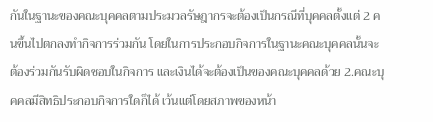กันในฐานะของคณะบุคคลตามประมวลรัษฎากรจะต้องเป็นกรณีที่บุคคลตั้งแต่ 2 คนขึ้นไปตกลงทำกิจการร่วมกัน โดยในการประกอบกิจการในฐานะคณะบุคคลนั้นจะต้องร่วมกันรับผิดชอบในกิจการ และเงินได้จะต้องเป็นของคณะบุคคลด้วย 2.คณะบุคคลมีสิทธิประกอบกิจการใดก็ได้ เว้นแต่โดยสภาพของหน้า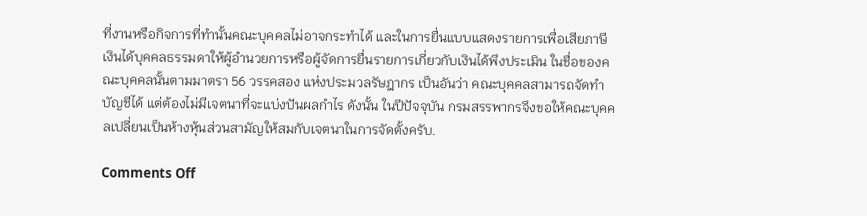ที่งานหรือกิจการที่ทำนั้นคณะบุคคลไม่อาจกระทำได้ และในการยื่นแบบแสดงรายการเพื่อเสียภาษีเงินได้บุคคลธรรมดาให้ผู้อำนวยการหรือผู้จัดการยื่นรายการเกี่ยวกับเงินได้พึงประเมิน ในชื่อของคณะบุคคลนั้นตามมาตรา 56 วรรคสอง แห่งประมวลรัษฎากร เป็นอันว่า คณะบุคคลสามารถจัดทำบัญชีได้ แต่ต้องไม่มีเจตนาที่จะแบ่งปันผลกำไร ดังนั้น ในปีปัจจุบัน กรมสรรพากรจึงขอให้คณะบุคคลเปลี่ยนเป็นห้างหุ้นส่วนสามัญให้สมกับเจตนาในการจัดตั้งครับ.

Comments Off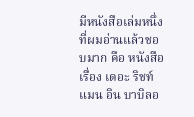มีหนังสือเล่มหนึ่งที่ผมอ่านแล้วชอบมาก คือ หนังสือเรื่อง เดอะ ริชท์ แมน อิน บาบิลอ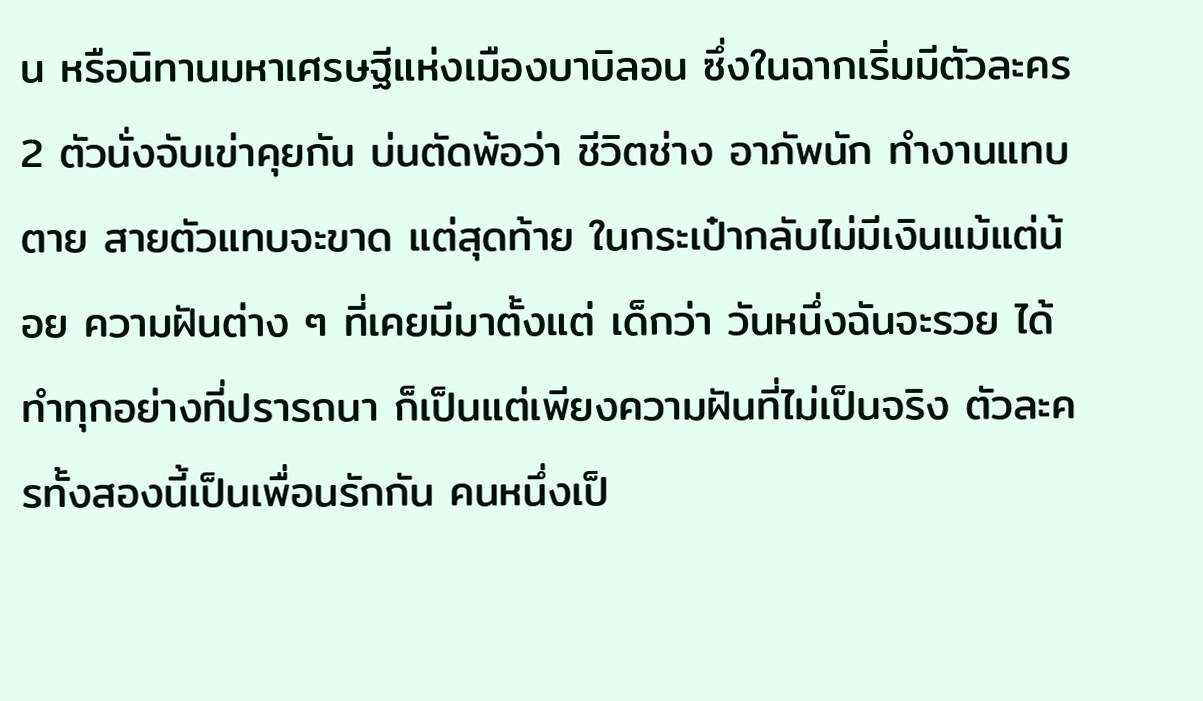น หรือนิทานมหาเศรษฐีแห่งเมืองบาบิลอน ซึ่งในฉากเริ่มมีตัวละคร 2 ตัวนั่งจับเข่าคุยกัน บ่นตัดพ้อว่า ชีวิตช่าง อาภัพนัก ทำงานแทบตาย สายตัวแทบจะขาด แต่สุดท้าย ในกระเป๋ากลับไม่มีเงินแม้แต่น้อย ความฝันต่าง ๆ ที่เคยมีมาตั้งแต่ เด็กว่า วันหนึ่งฉันจะรวย ได้ทำทุกอย่างที่ปรารถนา ก็เป็นแต่เพียงความฝันที่ไม่เป็นจริง ตัวละครทั้งสองนี้เป็นเพื่อนรักกัน คนหนึ่งเป็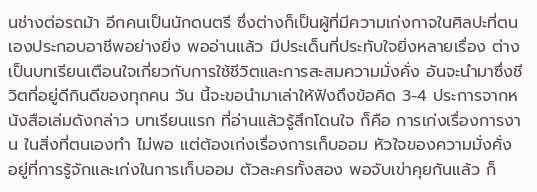นช่างต่อรถม้า อีกคนเป็นนักดนตรี ซึ่งต่างก็เป็นผู้ที่มีความเก่งกาจในศิลปะที่ตนเองประกอบอาชีพอย่างยิ่ง พออ่านแล้ว มีประเด็นที่ประทับใจยิ่งหลายเรื่อง ต่างเป็นบทเรียนเตือนใจเกี่ยวกับการใช้ชีวิตและการสะสมความมั่งคั่ง อันจะนำมาซึ่งชีวิตที่อยู่ดีกินดีของทุกคน วัน นี้จะขอนำมาเล่าให้ฟังถึงข้อคิด 3-4 ประการจากหนังสือเล่มดังกล่าว บทเรียนแรก ที่อ่านแล้วรู้สึกโดนใจ ก็คือ การเก่งเรื่องการงาน ในสิ่งที่ตนเองทำ ไม่พอ แต่ต้องเก่งเรื่องการเก็บออม หัวใจของความมั่งคั่ง อยู่ที่การรู้จักและเก่งในการเก็บออม ตัวละครทั้งสอง พอจับเข่าคุยกันแล้ว ก็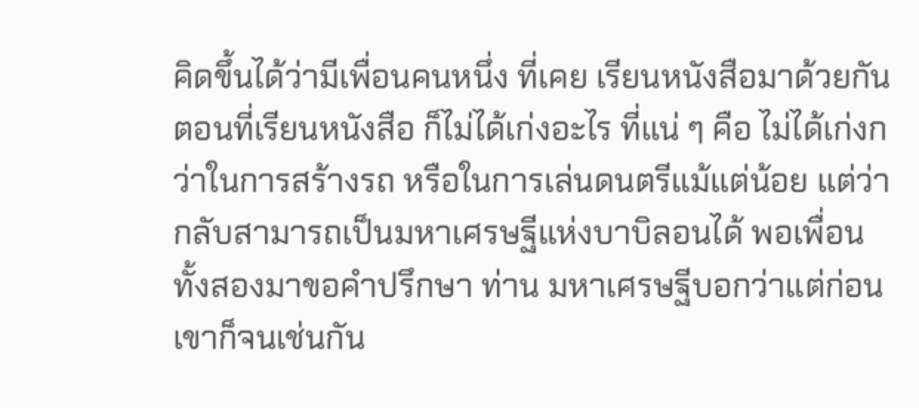คิดขึ้นได้ว่ามีเพื่อนคนหนึ่ง ที่เคย เรียนหนังสือมาด้วยกัน ตอนที่เรียนหนังสือ ก็ไม่ได้เก่งอะไร ที่แน่ ๆ คือ ไม่ได้เก่งกว่าในการสร้างรถ หรือในการเล่นดนตรีแม้แต่น้อย แต่ว่ากลับสามารถเป็นมหาเศรษฐีแห่งบาบิลอนได้ พอเพื่อนทั้งสองมาขอคำปรึกษา ท่าน มหาเศรษฐีบอกว่าแต่ก่อนเขาก็จนเช่นกัน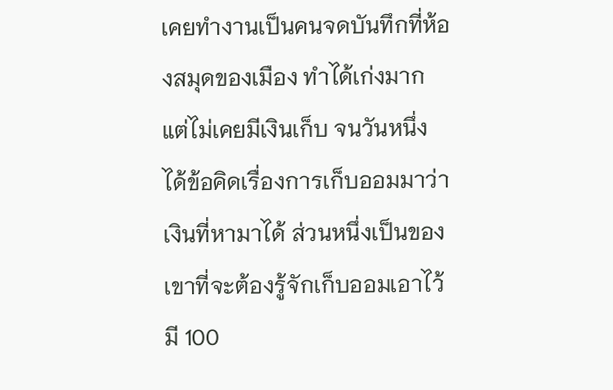เคยทำงานเป็นคนจดบันทึกที่ห้องสมุดของเมือง ทำได้เก่งมาก แต่ไม่เคยมีเงินเก็บ จนวันหนึ่ง ได้ข้อคิดเรื่องการเก็บออมมาว่า เงินที่หามาได้ ส่วนหนึ่งเป็นของเขาที่จะต้องรู้จักเก็บออมเอาไว้ มี 100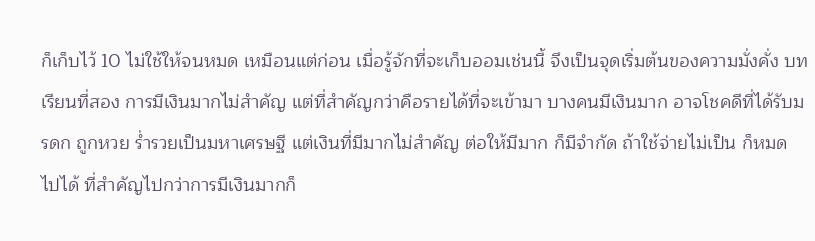ก็เก็บไว้ 10 ไม่ใช้ให้จนหมด เหมือนแต่ก่อน เมื่อรู้จักที่จะเก็บออมเช่นนี้ จึงเป็นจุดเริ่มต้นของความมั่งคั่ง บทเรียนที่สอง การมีเงินมากไม่สำคัญ แต่ที่สำคัญกว่าคือรายได้ที่จะเข้ามา บางคนมีเงินมาก อาจโชคดีที่ได้รับมรดก ถูกหวย ร่ำรวยเป็นมหาเศรษฐี แต่เงินที่มีมากไม่สำคัญ ต่อให้มีมาก ก็มีจำกัด ถ้าใช้จ่ายไม่เป็น ก็หมด ไปได้ ที่สำคัญไปกว่าการมีเงินมากก็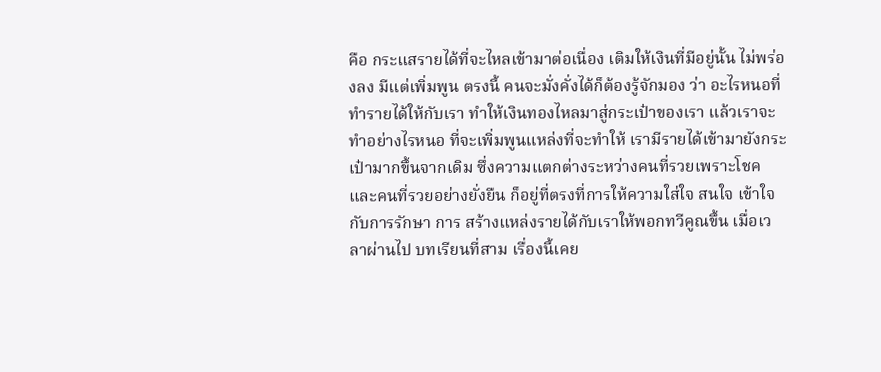คือ กระแสรายได้ที่จะไหลเข้ามาต่อเนื่อง เติมให้เงินที่มีอยู่นั้น ไม่พร่องลง มีแต่เพิ่มพูน ตรงนี้ คนจะมั่งคั่งได้ก็ต้องรู้จักมอง ว่า อะไรหนอที่ทำรายได้ให้กับเรา ทำให้เงินทองไหลมาสู่กระเป๋าของเรา แล้วเราจะทำอย่างไรหนอ ที่จะเพิ่มพูนแหล่งที่จะทำให้ เรามีรายได้เข้ามายังกระเป๋ามากขึ้นจากเดิม ซึ่งความแตกต่างระหว่างคนที่รวยเพราะโชค และคนที่รวยอย่างยั่งยืน ก็อยู่ที่ตรงที่การให้ความใส่ใจ สนใจ เข้าใจกับการรักษา การ สร้างแหล่งรายได้กับเราให้พอกทวีคูณขึ้น เมื่อเวลาผ่านไป บทเรียนที่สาม เรื่องนี้เคย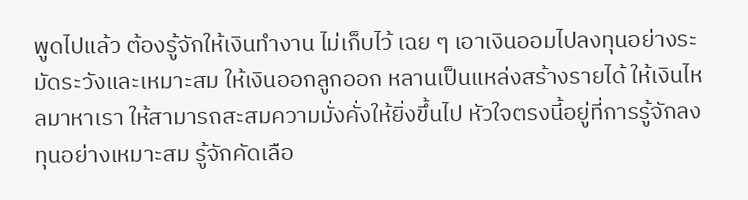พูดไปแล้ว ต้องรู้จักให้เงินทำงาน ไม่เก็บไว้ เฉย ๆ เอาเงินออมไปลงทุนอย่างระมัดระวังและเหมาะสม ให้เงินออกลูกออก หลานเป็นแหล่งสร้างรายได้ ให้เงินไหลมาหาเรา ให้สามารถสะสมความมั่งคั่งให้ยิ่งขึ้นไป หัวใจตรงนี้อยู่ที่การรู้จักลงทุนอย่างเหมาะสม รู้จักคัดเลือ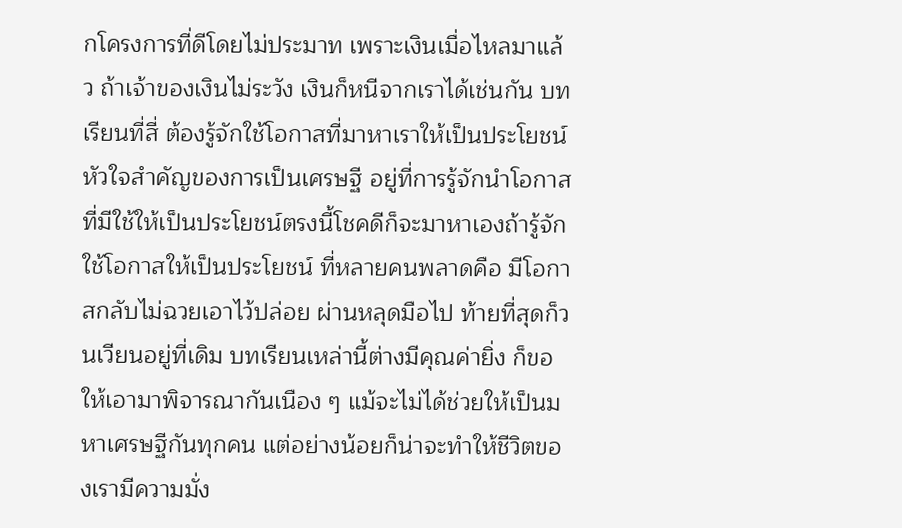กโครงการที่ดีโดยไม่ประมาท เพราะเงินเมื่อไหลมาแล้ว ถ้าเจ้าของเงินไม่ระวัง เงินก็หนีจากเราได้เช่นกัน บทเรียนที่สี่ ต้องรู้จักใช้โอกาสที่มาหาเราให้เป็นประโยชน์ หัวใจสำคัญของการเป็นเศรษฐี อยู่ที่การรู้จักนำโอกาสที่มีใช้ให้เป็นประโยชน์ตรงนี้โชคดีก็จะมาหาเองถ้ารู้จักใช้โอกาสให้เป็นประโยชน์ ที่หลายคนพลาดคือ มีโอกาสกลับไม่ฉวยเอาไว้ปล่อย ผ่านหลุดมือไป ท้ายที่สุดก็วนเวียนอยู่ที่เดิม บทเรียนเหล่านี้ต่างมีคุณค่ายิ่ง ก็ขอให้เอามาพิจารณากันเนือง ๆ แม้จะไม่ได้ช่วยให้เป็นมหาเศรษฐีกันทุกคน แต่อย่างน้อยก็น่าจะทำให้ชีวิตของเรามีความมั่ง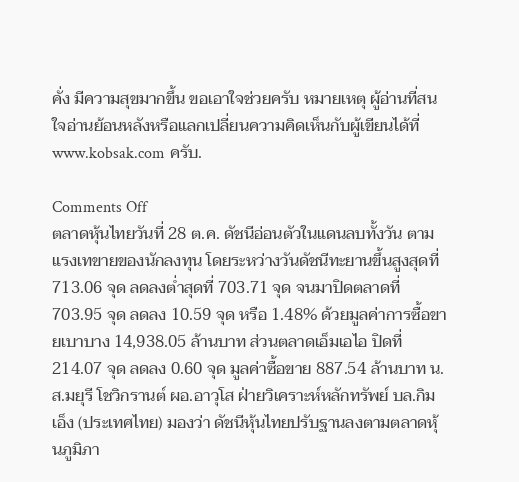คั่ง มีความสุขมากขึ้น ขอเอาใจช่วยครับ หมายเหตุ ผู้อ่านที่สนใจอ่านย้อนหลังหรือแลกเปลี่ยนความคิดเห็นกับผู้เขียนได้ที่ www.kobsak.com ครับ.

Comments Off
ตลาดหุ้นไทยวันที่ 28 ต.ค. ดัชนีอ่อนตัวในแดนลบทั้งวัน ตามแรงเทขายของนักลงทุน โดยระหว่างวันดัชนีทะยานขึ้นสูงสุดที่ 713.06 จุด ลดลงต่ำสุดที่ 703.71 จุด จนมาปิดตลาดที่ 703.95 จุด ลดลง 10.59 จุด หรือ 1.48% ด้วยมูลค่าการซื้อขายเบาบาง 14,938.05 ล้านบาท ส่วนตลาดเอ็มเอไอ ปิดที่ 214.07 จุด ลดลง 0.60 จุด มูลค่าซื้อขาย 887.54 ล้านบาท น.ส.มยุรี โชวิกรานต์ ผอ.อาวุโส ฝ่ายวิเคราะห์หลักทรัพย์ บล.กิมเอ็ง (ประเทศไทย) มองว่า ดัชนีหุ้นไทยปรับฐานลงตามตลาดหุ้นภูมิภา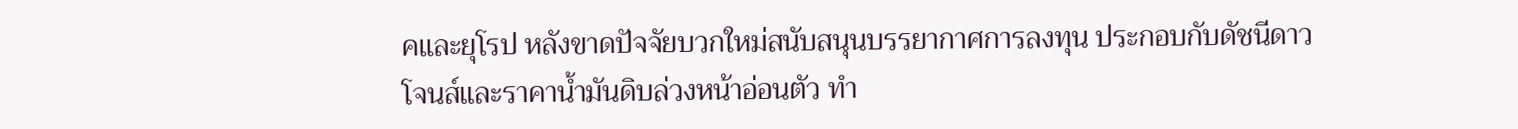คและยุโรป หลังขาดปัจจัยบวกใหม่สนับสนุนบรรยากาศการลงทุน ประกอบกับดัชนีดาวโจนส์และราคาน้ำมันดิบล่วงหน้าอ่อนตัว ทำ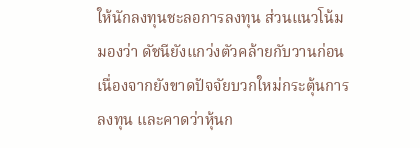ให้นักลงทุนชะลอการลงทุน ส่วนแนวโน้ม มองว่า ดัชนียังแกว่งตัวคล้ายกับวานก่อน เนื่องจากยังขาดปัจจัยบวกใหม่กระตุ้นการลงทุน และคาดว่าหุ้นก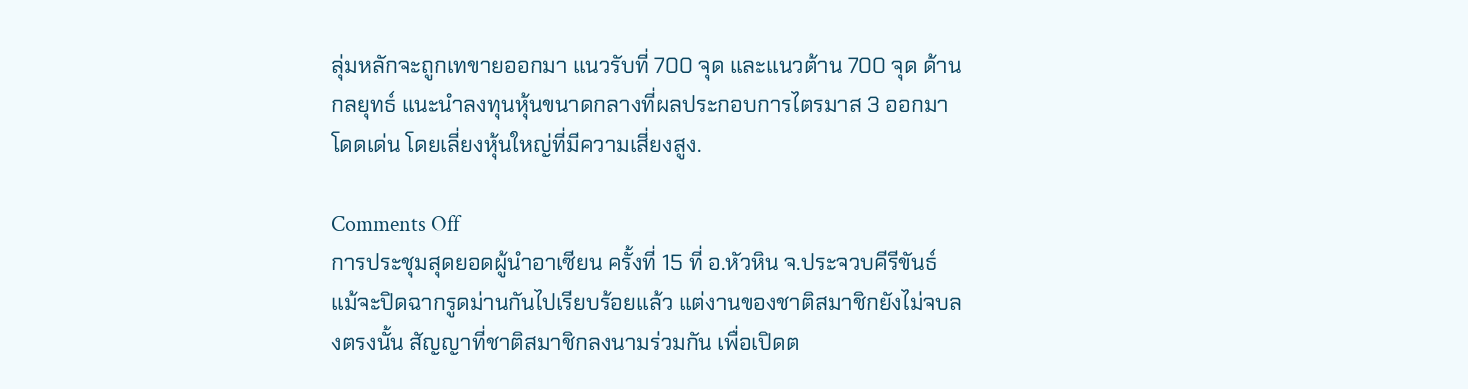ลุ่มหลักจะถูกเทขายออกมา แนวรับที่ 700 จุด และแนวต้าน 700 จุด ด้านกลยุทธ์ แนะนำลงทุนหุ้นขนาดกลางที่ผลประกอบการไตรมาส 3 ออกมาโดดเด่น โดยเลี่ยงหุ้นใหญ่ที่มีความเสี่ยงสูง.

Comments Off
การประชุมสุดยอดผู้นำอาเซียน ครั้งที่ 15 ที่ อ.หัวหิน จ.ประจวบคีรีขันธ์ แม้จะปิดฉากรูดม่านกันไปเรียบร้อยแล้ว แต่งานของชาติสมาชิกยังไม่จบลงตรงนั้น สัญญาที่ชาติสมาชิกลงนามร่วมกัน เพื่อเปิดต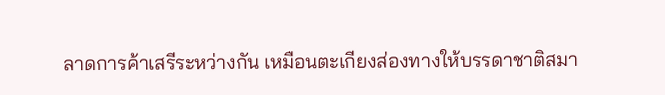ลาดการค้าเสรีระหว่างกัน เหมือนตะเกียงส่องทางให้บรรดาชาติสมา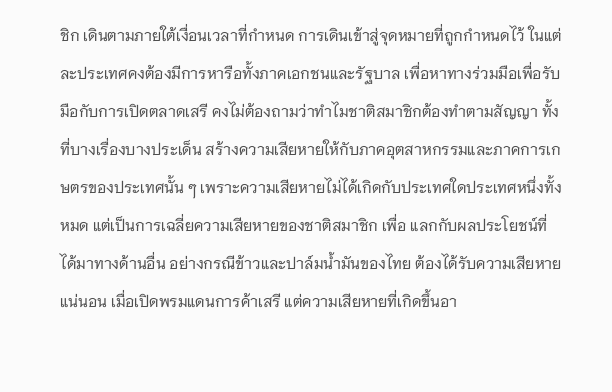ชิก เดินตามภายใต้เงื่อนเวลาที่กำหนด การเดินเข้าสู่จุดหมายที่ถูกกำหนดไว้ ในแต่ละประเทศคงต้องมีการหารือทั้งภาคเอกชนและรัฐบาล เพื่อหาทางร่วมมือเพื่อรับมือกับการเปิดตลาดเสรี คงไม่ต้องถามว่าทำไมชาติสมาชิกต้องทำตามสัญญา ทั้งที่บางเรื่องบางประเด็น สร้างความเสียหายให้กับภาคอุตสาหกรรมและภาคการเกษตรของประเทศนั้น ๆ เพราะความเสียหายไม่ได้เกิดกับประเทศใดประเทศหนึ่งทั้งหมด แต่เป็นการเฉลี่ยความเสียหายของชาติสมาชิก เพื่อ แลกกับผลประโยชน์ที่ได้มาทางด้านอื่น อย่างกรณีข้าวและปาล์มน้ำมันของไทย ต้องได้รับความเสียหายแน่นอน เมื่อเปิดพรมแดนการค้าเสรี แต่ความเสียหายที่เกิดขึ้นอา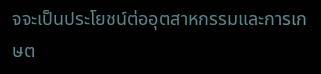จจะเป็นประโยชน์ต่ออุตสาหกรรมและการเกษต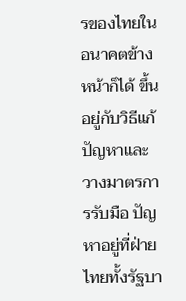รของไทยในอนาคตข้างหน้าก็ได้ ขึ้นอยู่กับวิธีแก้ปัญหาและวางมาตรการรับมือ ปัญหาอยู่ที่ฝ่ายไทยทั้งรัฐบา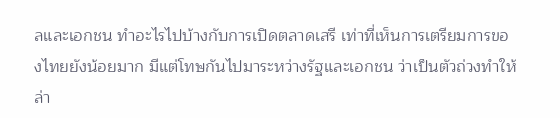ลและเอกชน ทำอะไรไปบ้างกับการเปิดตลาดเสรี เท่าที่เห็นการเตรียมการของไทยยังน้อยมาก มีแต่โทษกันไปมาระหว่างรัฐและเอกชน ว่าเป็นตัวถ่วงทำให้ล่า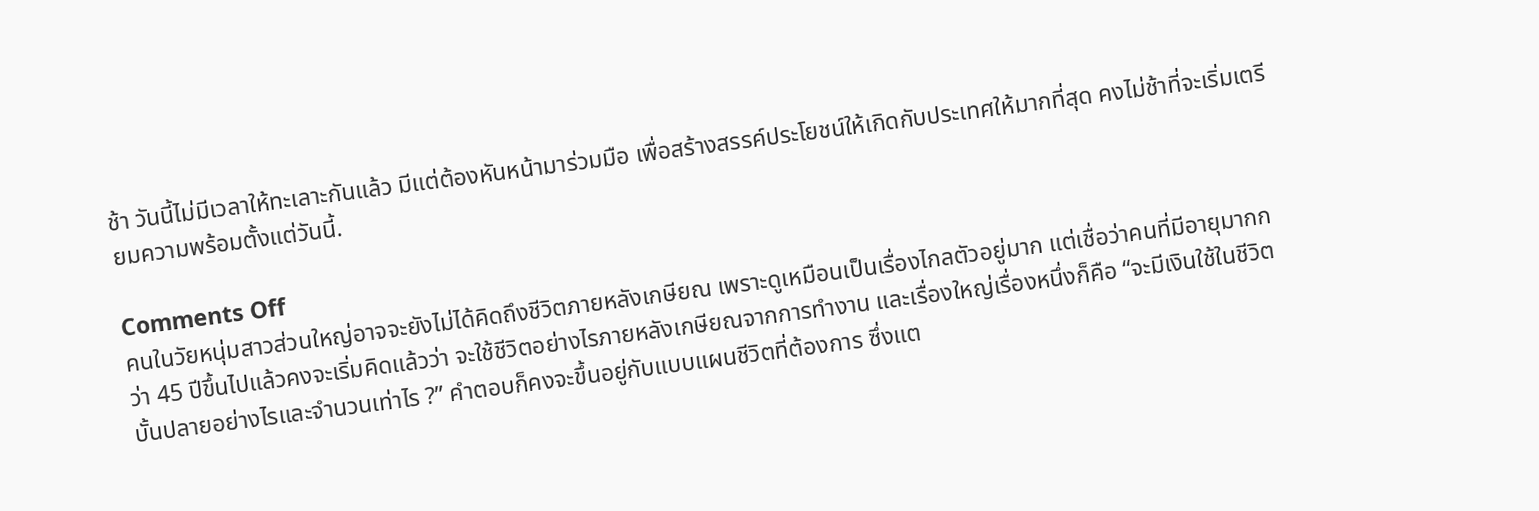ช้า วันนี้ไม่มีเวลาให้ทะเลาะกันแล้ว มีแต่ต้องหันหน้ามาร่วมมือ เพื่อสร้างสรรค์ประโยชน์ให้เกิดกับประเทศให้มากที่สุด คงไม่ช้าที่จะเริ่มเตรียมความพร้อมตั้งแต่วันนี้.

Comments Off
คนในวัยหนุ่มสาวส่วนใหญ่อาจจะยังไม่ได้คิดถึงชีวิตภายหลังเกษียณ เพราะดูเหมือนเป็นเรื่องไกลตัวอยู่มาก แต่เชื่อว่าคนที่มีอายุมากกว่า 45 ปีขึ้นไปแล้วคงจะเริ่มคิดแล้วว่า จะใช้ชีวิตอย่างไรภายหลังเกษียณจากการทำงาน และเรื่องใหญ่เรื่องหนึ่งก็คือ “จะมีเงินใช้ในชีวิตบั้นปลายอย่างไรและจำนวนเท่าไร ?” คำตอบก็คงจะขึ้นอยู่กับแบบแผนชีวิตที่ต้องการ ซึ่งแต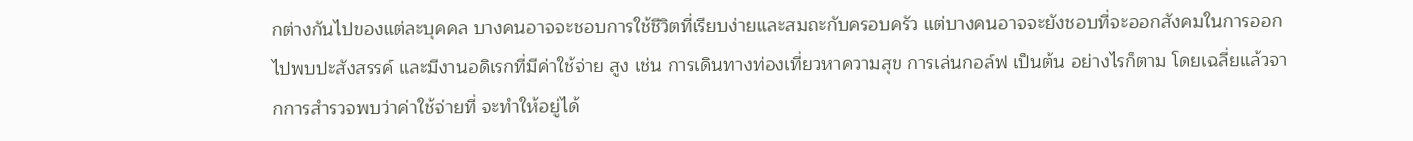กต่างกันไปของแต่ละบุคคล บางคนอาจจะชอบการใช้ชีวิตที่เรียบง่ายและสมถะกับครอบครัว แต่บางคนอาจจะยังชอบที่จะออกสังคมในการออกไปพบปะสังสรรค์ และมีงานอดิเรกที่มีค่าใช้จ่าย สูง เช่น การเดินทางท่องเที่ยวหาความสุข การเล่นกอล์ฟ เป็นต้น อย่างไรก็ตาม โดยเฉลี่ยแล้วจากการสำรวจพบว่าค่าใช้จ่ายที่ จะทำให้อยู่ได้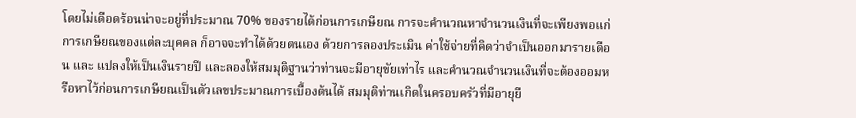โดยไม่เดือดร้อนน่าจะอยู่ที่ประมาณ 70% ของรายได้ก่อนการเกษียณ การจะคำนวณหาจำนวนเงินที่จะเพียงพอแก่การเกษียณของแต่ละบุคคล ก็อาจจะทำได้ด้วยตนเอง ด้วยการลองประเมิน ค่าใช้จ่ายที่คิดว่าจำเป็นออกมารายเดือน และ แปลงให้เป็นเงินรายปี และลองให้สมมุติฐานว่าท่านจะมีอายุขัยเท่าไร และคำนวณจำนวนเงินที่จะต้องออมหรือหาไว้ก่อนการเกษียณเป็นตัวเลขประมาณการเบื้องต้นได้ สมมุติท่านเกิดในครอบครัวที่มีอายุยื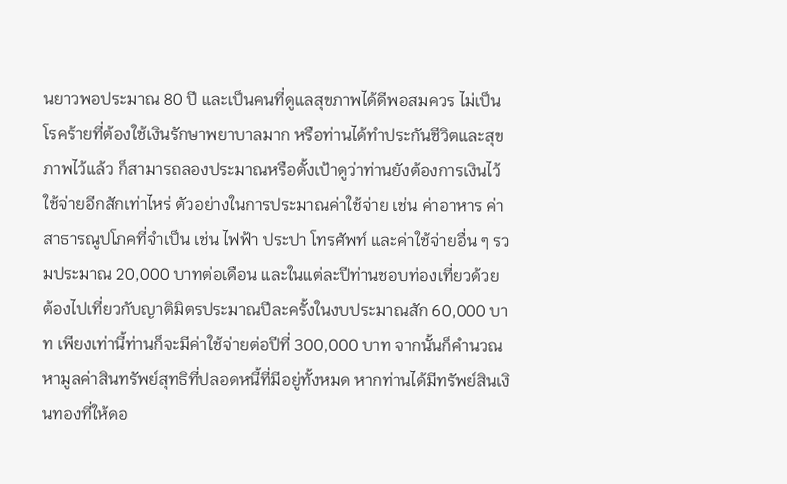นยาวพอประมาณ 80 ปี และเป็นคนที่ดูแลสุขภาพได้ดีพอสมควร ไม่เป็นโรคร้ายที่ต้องใช้เงินรักษาพยาบาลมาก หรือท่านได้ทำประกันชีวิตและสุขภาพไว้แล้ว ก็สามารถลองประมาณหรือตั้งเป้าดูว่าท่านยังต้องการเงินไว้ใช้จ่ายอีกสักเท่าไหร่ ตัวอย่างในการประมาณค่าใช้จ่าย เช่น ค่าอาหาร ค่าสาธารณูปโภคที่จำเป็น เช่น ไฟฟ้า ประปา โทรศัพท์ และค่าใช้จ่ายอื่น ๆ รวมประมาณ 20,000 บาทต่อเดือน และในแต่ละปีท่านชอบท่องเที่ยวด้วย ต้องไปเที่ยวกับญาติมิตรประมาณปีละครั้งในงบประมาณสัก 60,000 บาท เพียงเท่านี้ท่านก็จะมีค่าใช้จ่ายต่อปีที่ 300,000 บาท จากนั้นก็คำนวณหามูลค่าสินทรัพย์สุทธิที่ปลอดหนี้ที่มีอยู่ทั้งหมด หากท่านได้มีทรัพย์สินเงินทองที่ให้ดอ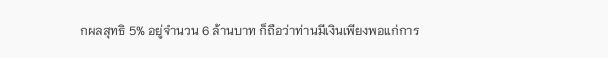กผลสุทธิ 5% อยู่จำนวน 6 ล้านบาท ก็ถือว่าท่านมีเงินเพียงพอแก่การ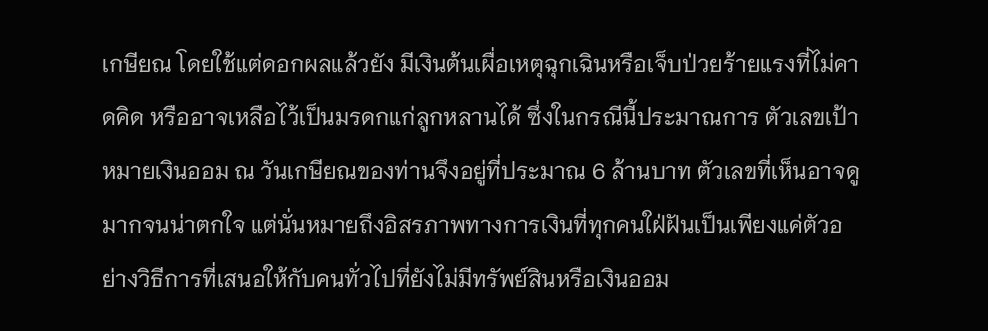เกษียณ โดยใช้แต่ดอกผลแล้วยัง มีเงินต้นเผื่อเหตุฉุกเฉินหรือเจ็บป่วยร้ายแรงที่ไม่คาดคิด หรืออาจเหลือไว้เป็นมรดกแก่ลูกหลานได้ ซึ่งในกรณีนี้ประมาณการ ตัวเลขเป้าหมายเงินออม ณ วันเกษียณของท่านจึงอยู่ที่ประมาณ 6 ล้านบาท ตัวเลขที่เห็นอาจดูมากจนน่าตกใจ แต่นั่นหมายถึงอิสรภาพทางการเงินที่ทุกคนใฝ่ฝันเป็นเพียงแค่ตัวอย่างวิธีการที่เสนอให้กับคนทั่วไปที่ยังไม่มีทรัพย์สินหรือเงินออม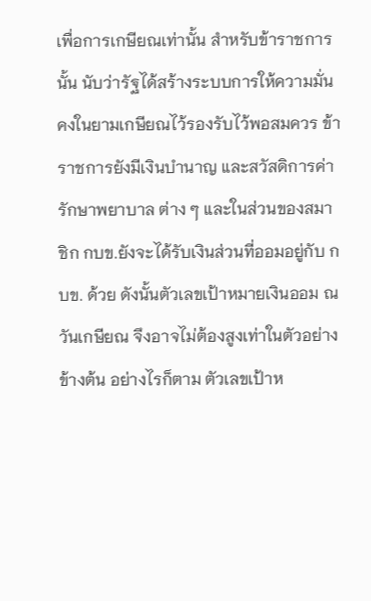เพื่อการเกษียณเท่านั้น สำหรับข้าราชการนั้น นับว่ารัฐได้สร้างระบบการให้ความมั่นคงในยามเกษียณไว้รองรับไว้พอสมควร ข้าราชการยังมีเงินบำนาญ และสวัสดิการค่ารักษาพยาบาล ต่าง ๆ และในส่วนของสมาชิก กบข.ยังจะได้รับเงินส่วนที่ออมอยู่กับ กบข. ด้วย ดังนั้นตัวเลขเป้าหมายเงินออม ณ วันเกษียณ จึงอาจไม่ต้องสูงเท่าในตัวอย่างข้างต้น อย่างไรก็ตาม ตัวเลขเป้าห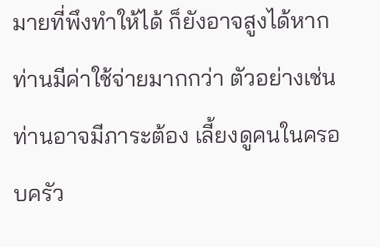มายที่พึงทำให้ได้ ก็ยังอาจสูงได้หากท่านมีค่าใช้จ่ายมากกว่า ตัวอย่างเช่น ท่านอาจมีภาระต้อง เลี้ยงดูคนในครอบครัว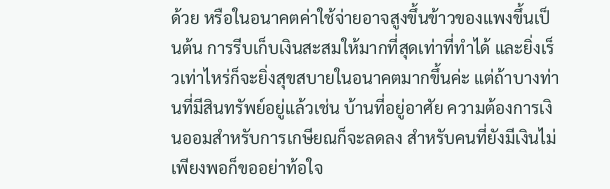ด้วย หรือในอนาคตค่าใช้จ่ายอาจสูงขึ้นข้าวของแพงขึ้นเป็นต้น การรีบเก็บเงินสะสมให้มากที่สุดเท่าที่ทำได้ และยิ่งเร็วเท่าไหร่ก็จะยิ่งสุขสบายในอนาคตมากขึ้นค่ะ แต่ถ้าบางท่านที่มีสินทรัพย์อยู่แล้วเช่น บ้านที่อยู่อาศัย ความต้องการเงินออมสำหรับการเกษียณก็จะลดลง สำหรับคนที่ยังมีเงินไม่เพียงพอก็ขออย่าท้อใจ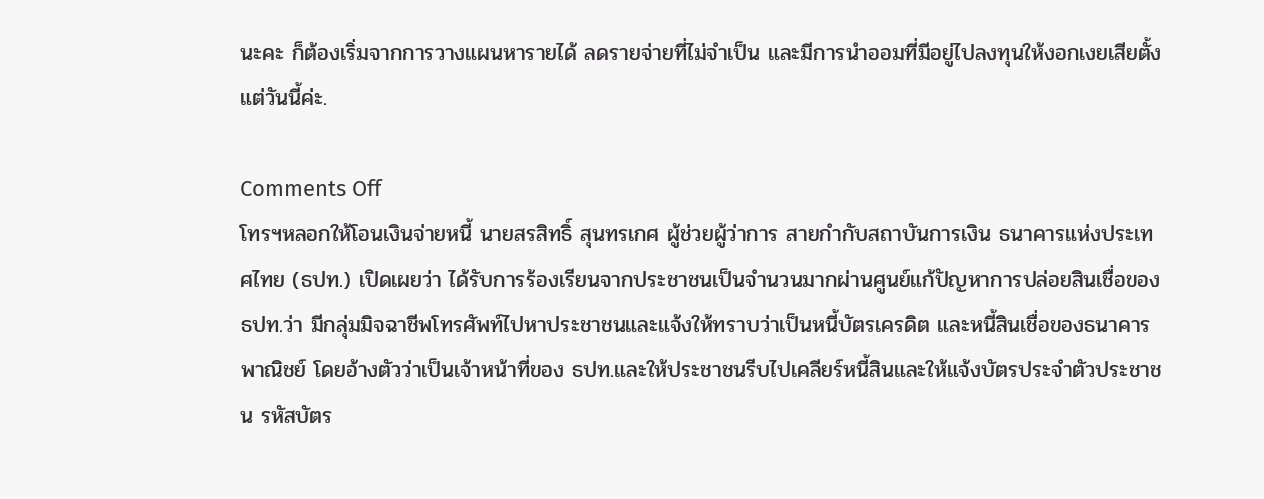นะคะ ก็ต้องเริ่มจากการวางแผนหารายได้ ลดรายจ่ายที่ไม่จำเป็น และมีการนำออมที่มีอยู่ไปลงทุนให้งอกเงยเสียตั้งแต่วันนี้ค่ะ.

Comments Off
โทรฯหลอกให้โอนเงินจ่ายหนี้ นายสรสิทธิ์ สุนทรเกศ ผู้ช่วยผู้ว่าการ สายกำกับสถาบันการเงิน ธนาคารแห่งประเทศไทย (ธปท.) เปิดเผยว่า ได้รับการร้องเรียนจากประชาชนเป็นจำนวนมากผ่านศูนย์แก้ปัญหาการปล่อยสินเชื่อของธปท.ว่า มีกลุ่มมิจฉาชีพโทรศัพท์ไปหาประชาชนและแจ้งให้ทราบว่าเป็นหนี้บัตรเครดิต และหนี้สินเชื่อของธนาคารพาณิชย์ โดยอ้างตัวว่าเป็นเจ้าหน้าที่ของ ธปท.และให้ประชาชนรีบไปเคลียร์หนี้สินและให้แจ้งบัตรประจำตัวประชาชน รหัสบัตร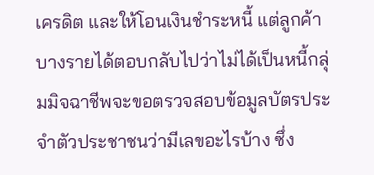เครดิต และให้โอนเงินชำระหนี้ แต่ลูกค้าบางรายได้ตอบกลับไปว่าไม่ได้เป็นหนี้กลุ่มมิจฉาชีพจะขอตรวจสอบข้อมูลบัตรประจำตัวประชาชนว่ามีเลขอะไรบ้าง ซึ่ง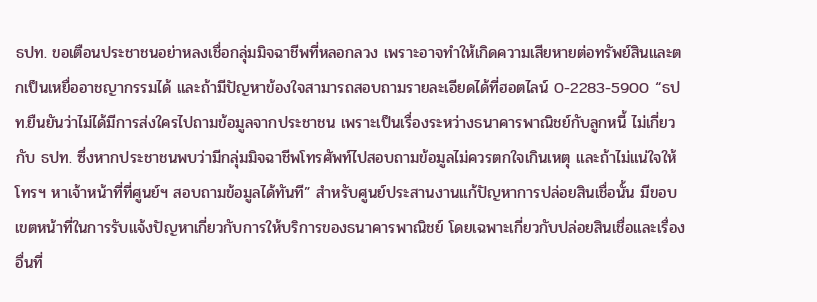ธปท. ขอเตือนประชาชนอย่าหลงเชื่อกลุ่มมิจฉาชีพที่หลอกลวง เพราะอาจทำให้เกิดความเสียหายต่อทรัพย์สินและตกเป็นเหยื่ออาชญากรรมได้ และถ้ามีปัญหาข้องใจสามารถสอบถามรายละเอียดได้ที่ฮอตไลน์ 0-2283-5900 “ธปท.ยืนยันว่าไม่ได้มีการส่งใครไปถามข้อมูลจากประชาชน เพราะเป็นเรื่องระหว่างธนาคารพาณิชย์กับลูกหนี้ ไม่เกี่ยวกับ ธปท. ซึ่งหากประชาชนพบว่ามีกลุ่มมิจฉาชีพโทรศัพท์ไปสอบถามข้อมูลไม่ควรตกใจเกินเหตุ และถ้าไม่แน่ใจให้โทรฯ หาเจ้าหน้าที่ที่ศูนย์ฯ สอบถามข้อมูลได้ทันที” สำหรับศูนย์ประสานงานแก้ปัญหาการปล่อยสินเชื่อนั้น มีขอบเขตหน้าที่ในการรับแจ้งปัญหาเกี่ยวกับการให้บริการของธนาคารพาณิชย์ โดยเฉพาะเกี่ยวกับปล่อยสินเชื่อและเรื่องอื่นที่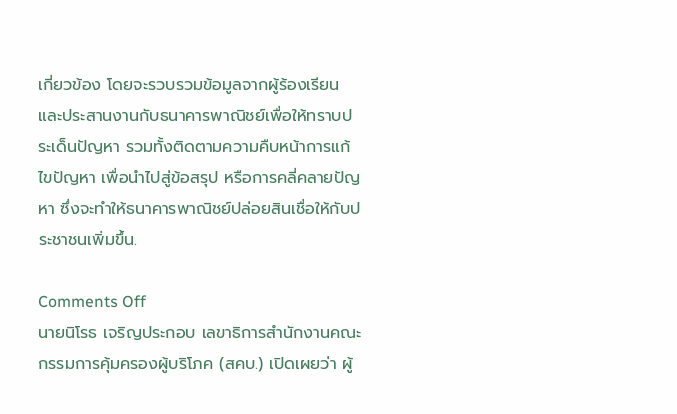เกี่ยวข้อง โดยจะรวบรวมข้อมูลจากผู้ร้องเรียน และประสานงานกับธนาคารพาณิชย์เพื่อให้ทราบประเด็นปัญหา รวมทั้งติดตามความคืบหน้าการแก้ไขปัญหา เพื่อนำไปสู่ข้อสรุป หรือการคลี่คลายปัญหา ซึ่งจะทำให้ธนาคารพาณิชย์ปล่อยสินเชื่อให้กับประชาชนเพิ่มขึ้น.

Comments Off
นายนิโรธ เจริญประกอบ เลขาธิการสำนักงานคณะกรรมการคุ้มครองผู้บริโภค (สคบ.) เปิดเผยว่า ผู้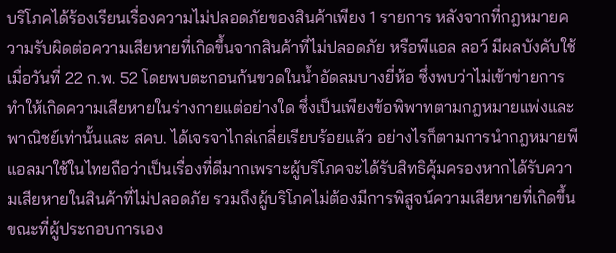บริโภคได้ร้องเรียนเรื่องความไม่ปลอดภัยของสินค้าเพียง 1 รายการ หลังจากที่กฎหมายความรับผิดต่อความเสียหายที่เกิดขึ้นจากสินค้าที่ไม่ปลอดภัย หรือพีแอล ลอว์ มีผลบังคับใช้เมื่อวันที่ 22 ก.พ. 52 โดยพบตะกอนก้นขวดในน้ำอัดลมบางยี่ห้อ ซึ่งพบว่าไม่เข้าข่ายการทำให้เกิดความเสียหายในร่างกายแต่อย่างใด ซึ่งเป็นเพียงข้อพิพาทตามกฎหมายแพ่งและพาณิชย์เท่านั้นและ สคบ. ได้เจรจาไกล่เกลี่ยเรียบร้อยแล้ว อย่างไรก็ตามการนำกฎหมายพีแอลมาใช้ในไทยถือว่าเป็นเรื่องที่ดีมากเพราะผู้บริโภคจะได้รับสิทธิคุ้มครองหากได้รับความเสียหายในสินค้าที่ไม่ปลอดภัย รวมถึงผู้บริโภคไม่ต้องมีการพิสูจน์ความเสียหายที่เกิดขึ้น ขณะที่ผู้ประกอบการเอง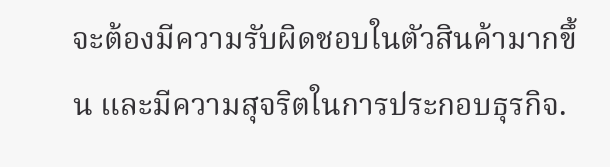จะต้องมีความรับผิดชอบในตัวสินค้ามากขึ้น และมีความสุจริตในการประกอบธุรกิจ.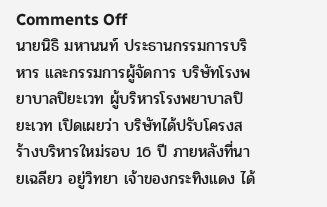Comments Off
นายนิธิ มหานนท์ ประธานกรรมการบริหาร และกรรมการผู้จัดการ บริษัทโรงพยาบาลปิยะเวท ผู้บริหารโรงพยาบาลปิยะเวท เปิดเผยว่า บริษัทได้ปรับโครงสร้างบริหารใหม่รอบ 16 ปี ภายหลังที่นายเฉลียว อยู่วิทยา เจ้าของกระทิงแดง ได้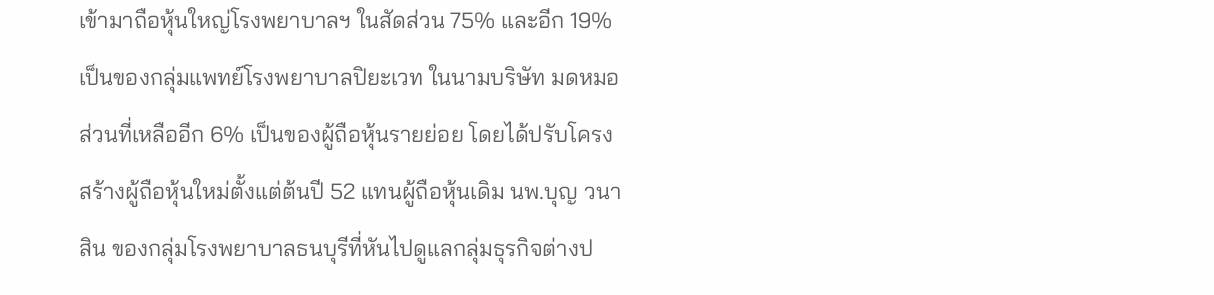เข้ามาถือหุ้นใหญ่โรงพยาบาลฯ ในสัดส่วน 75% และอีก 19% เป็นของกลุ่มแพทย์โรงพยาบาลปิยะเวท ในนามบริษัท มดหมอ ส่วนที่เหลืออีก 6% เป็นของผู้ถือหุ้นรายย่อย โดยได้ปรับโครงสร้างผู้ถือหุ้นใหม่ตั้งแต่ต้นปี 52 แทนผู้ถือหุ้นเดิม นพ.บุญ วนาสิน ของกลุ่มโรงพยาบาลธนบุรีที่หันไปดูแลกลุ่มธุรกิจต่างป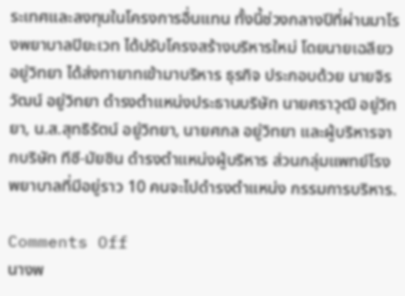ระเทศและลงทุนในโครงการอื่นแทน ทั้งนี้ช่วงกลางปีที่ผ่านมาโรงพยาบาลปิยะเวท ได้ปรับโครงสร้างบริหารใหม่ โดยนายเฉลียว อยู่วิทยา ได้ส่งทายาทเข้ามาบริหาร ธุรกิจ ประกอบด้วย นายจิรวัฒน์ อยู่วิทยา ดำรงตำแหน่งประธานบริษัท นายศราวุฒิ อยู่วิทยา, น.ส.สุทธิรัตน์ อยู่วิทยา, นายศกล อยู่วิทยา และผู้บริหารจากบริษัท ทีซี-มัยซิน ดำรงตำแหน่งผู้บริหาร ส่วนกลุ่มแพทย์โรงพยาบาลที่มีอยู่ราว 10 คนจะไปดำรงตำแหน่ง กรรมการบริหาร.

Comments Off
นางพ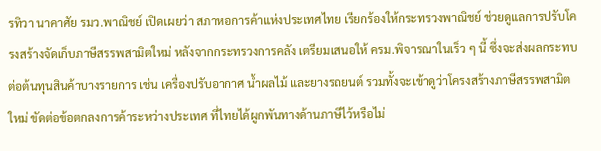รทิวา นาคาศัย รมว.พาณิชย์ เปิดเผยว่า สภาหอการค้าแห่งประเทศไทย เรียกร้องให้กระทรวงพาณิชย์ ช่วยดูแลการปรับโครงสร้างจัดเก็บภาษีสรรพสามิตใหม่ หลังจากกระทรวงการคลัง เตรียมเสนอให้ ครม.พิจารณาในเร็ว ๆ นี้ ซึ่งจะส่งผลกระทบ ต่อต้นทุนสินค้าบางรายการ เช่น เครื่องปรับอากาศ น้ำผลไม้ และยางรถยนต์ รวมทั้งจะเข้าดูว่าโครงสร้างภาษีสรรพสามิตใหม่ ขัดต่อข้อตกลงการค้าระหว่างประเทศ ที่ไทยได้ผูกพันทางด้านภาษีไว้หรือไม่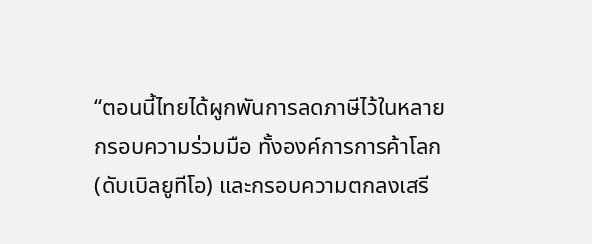“ตอนนี้ไทยได้ผูกพันการลดภาษีไว้ในหลายกรอบความร่วมมือ ทั้งองค์การการค้าโลก (ดับเบิลยูทีโอ) และกรอบความตกลงเสรี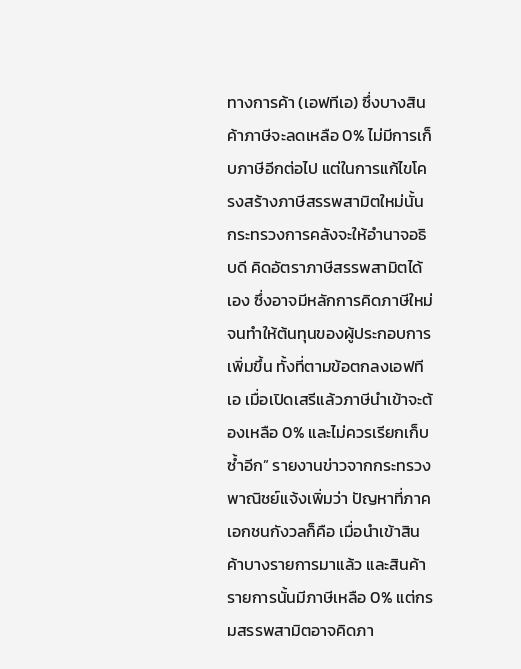ทางการค้า (เอฟทีเอ) ซึ่งบางสินค้าภาษีจะลดเหลือ 0% ไม่มีการเก็บภาษีอีกต่อไป แต่ในการแก้ไขโครงสร้างภาษีสรรพสามิตใหม่นั้น กระทรวงการคลังจะให้อำนาจอธิบดี คิดอัตราภาษีสรรพสามิตได้เอง ซึ่งอาจมีหลักการคิดภาษีใหม่ จนทำให้ต้นทุนของผู้ประกอบการเพิ่มขึ้น ทั้งที่ตามข้อตกลงเอฟทีเอ เมื่อเปิดเสรีแล้วภาษีนำเข้าจะต้องเหลือ 0% และไม่ควรเรียกเก็บซ้ำอีก” รายงานข่าวจากกระทรวงพาณิชย์แจ้งเพิ่มว่า ปัญหาที่ภาคเอกชนกังวลก็คือ เมื่อนำเข้าสินค้าบางรายการมาแล้ว และสินค้ารายการนั้นมีภาษีเหลือ 0% แต่กรมสรรพสามิตอาจคิดภา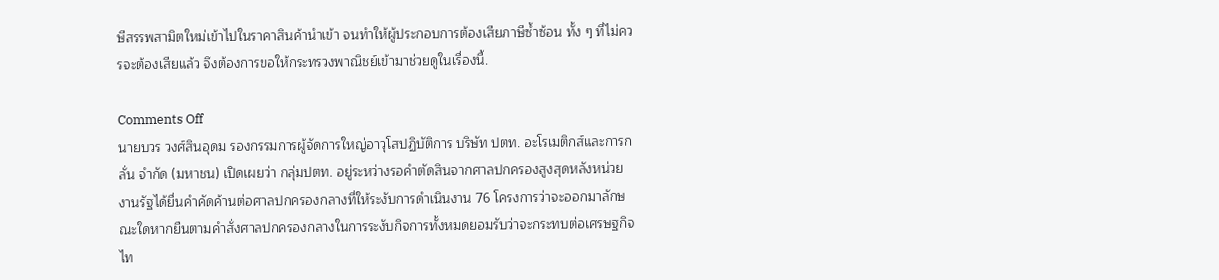ษีสรรพสามิตใหม่เข้าไปในราคาสินค้านำเข้า จนทำให้ผู้ประกอบการต้องเสียภาษีซ้ำซ้อน ทั้ง ๆ ที่ไม่ควรจะต้องเสียแล้ว จึงต้องการขอให้กระทรวงพาณิชย์เข้ามาช่วยดูในเรื่องนี้.

Comments Off
นายบวร วงศ์สินอุดม รองกรรมการผู้จัดการใหญ่อาวุโสปฏิบัติการ บริษัท ปตท. อะโรเมติกส์และการกลั่น จำกัด (มหาชน) เปิดเผยว่า กลุ่มปตท. อยู่ระหว่างรอคำตัดสินจากศาลปกครองสูงสุดหลังหน่วยงานรัฐได้ยื่นคำคัดค้านต่อศาลปกครองกลางที่ให้ระงับการดำเนินงาน 76 โครงการว่าจะออกมาลักษณะใดหากยืนตามคำสั่งศาลปกครองกลางในการระงับกิจการทั้งหมดยอมรับว่าจะกระทบต่อเศรษฐกิจไท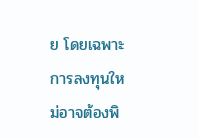ย โดยเฉพาะการลงทุนใหม่อาจต้องพิ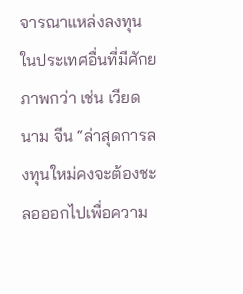จารณาแหล่งลงทุนในประเทศอื่นที่มีศักยภาพกว่า เช่น เวียดนาม จีน “ล่าสุดการลงทุนใหม่คงจะต้องชะลอออกไปเพื่อความ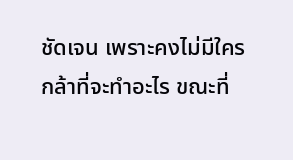ชัดเจน เพราะคงไม่มีใครกล้าที่จะทำอะไร ขณะที่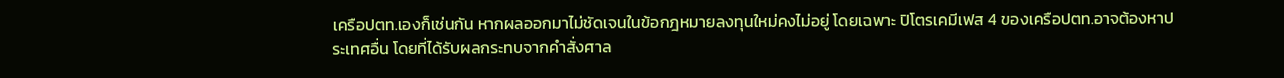เครือปตท.เองก็เช่นกัน หากผลออกมาไม่ชัดเจนในข้อกฎหมายลงทุนใหม่คงไม่อยู่ โดยเฉพาะ ปิโตรเคมีเฟส 4 ของเครือปตท.อาจต้องหาประเทศอื่น โดยที่ได้รับผลกระทบจากคำสั่งศาล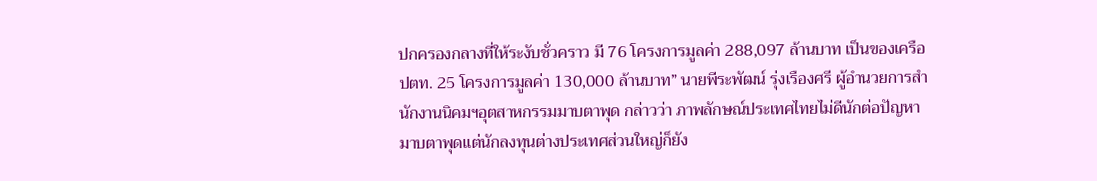ปกครองกลางที่ให้ระงับชั่วคราว มี 76 โครงการมูลค่า 288,097 ล้านบาท เป็นของเครือปตท. 25 โครงการมูลค่า 130,000 ล้านบาท” นายพีระพัฒน์ รุ่งเรืองศรี ผู้อำนวยการสำนักงานนิคมฯอุตสาหกรรมมาบตาพุด กล่าวว่า ภาพลักษณ์ประเทศไทยไม่ดีนักต่อปัญหามาบตาพุดแต่นักลงทุนต่างประเทศส่วนใหญ่ก็ยัง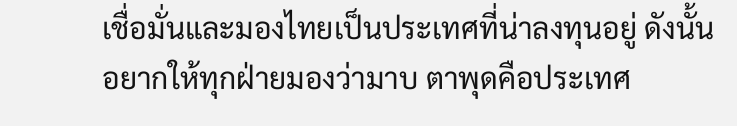เชื่อมั่นและมองไทยเป็นประเทศที่น่าลงทุนอยู่ ดังนั้นอยากให้ทุกฝ่ายมองว่ามาบ ตาพุดคือประเทศ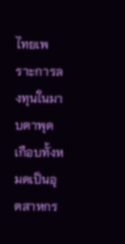ไทยเพราะการลงทุนในมาบตาพุดเกือบทั้งหมดเป็นอุตสาหกร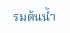รมต้นน้ำ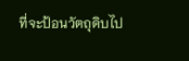ที่จะป้อนวัตถุดิบไป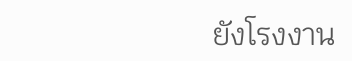ยังโรงงาน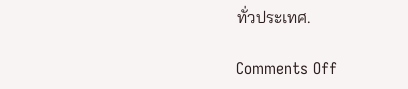ทั่วประเทศ.

Comments Off